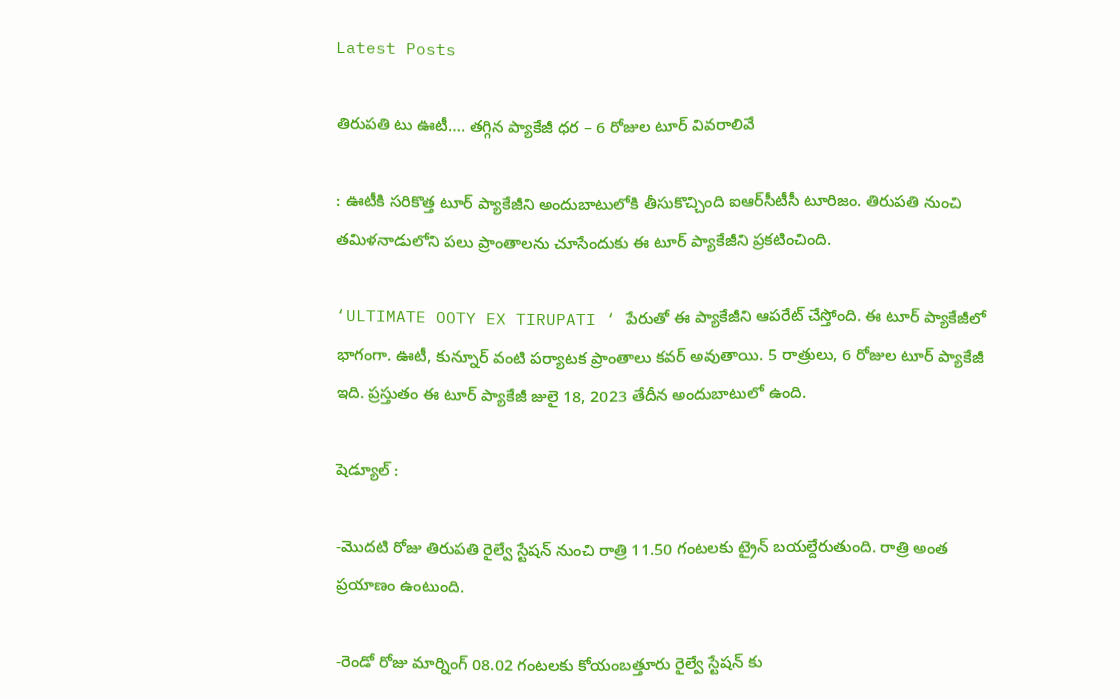Latest Posts

తిరుపతి టు ఊటీ…. తగ్గిన ప్యాకేజీ ధర – 6 రోజుల టూర్ వివరాలివే

: ఊటీకి సరికొత్త టూర్ ప్యాకేజీని అందుబాటులోకి తీసుకొచ్చింది ఐఆర్‌సీటీసీ టూరిజం. తిరుపతి నుంచి తమిళనాడులోని పలు ప్రాంతాలను చూసేందుకు ఈ టూర్ ప్యాకేజీని ప్రకటించింది.

‘ULTIMATE OOTY EX TIRUPATI ‘ పేరుతో ఈ ప్యాకేజీని ఆపరేట్ చేస్తోంది. ఈ టూర్ ప్యాకేజీలో భాగంగా. ఊటీ, కున్నూర్ వంటి పర్యాటక ప్రాంతాలు కవర్ అవుతాయి. 5 రాత్రులు, 6 రోజుల టూర్ ప్యాకేజీ ఇది. ప్రస్తుతం ఈ టూర్ ప్యాకేజీ జులై 18, 2023 తేదీన అందుబాటులో ఉంది.

షెడ్యూల్ :

-మొదటి రోజు తిరుపతి రైల్వే స్టేషన్ నుంచి రాత్రి 11.50 గంటలకు ట్రైన్ బయల్దేరుతుంది. రాత్రి అంత ప్రయాణం ఉంటుంది.

-రెండో రోజు మార్నింగ్ 08.02 గంటలకు కోయంబత్తూరు రైల్వే స్టేషన్ కు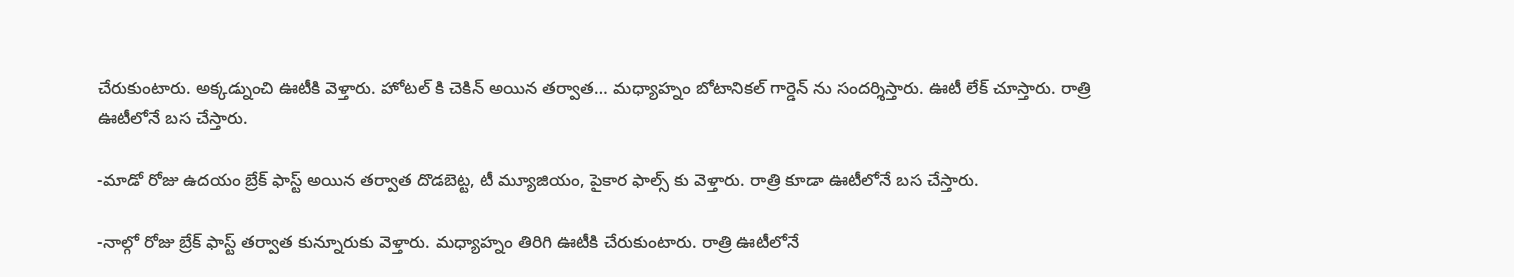చేరుకుంటారు. అక్కడ్నుంచి ఊటీకి వెళ్తారు. హోటల్ కి చెకిన్ అయిన తర్వాత… మధ్యాహ్నం బోటానికల్ గార్డెన్ ను సందర్శిస్తారు. ఊటీ లేక్ చూస్తారు. రాత్రి ఊటీలోనే బస చేస్తారు.

-మాడో రోజు ఉదయం బ్రేక్ ఫాస్ట్ అయిన తర్వాత దొడబెట్ట, టీ మ్యూజియం, పైకార ఫాల్స్ కు వెళ్తారు. రాత్రి కూడా ఊటీలోనే బస చేస్తారు.

-నాల్గో రోజు బ్రేక్ ఫాస్ట్ తర్వాత కున్నూరుకు వెళ్తారు. మధ్యాహ్నం తిరిగి ఊటీకి చేరుకుంటారు. రాత్రి ఊటీలోనే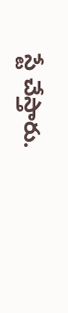స్టే చేస్తారు.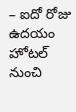– ఐదో రోజు ఉదయం హోటల్ నుంచి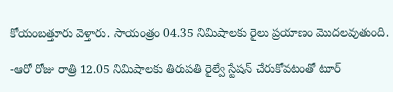కోయంబత్తూరు వెళ్తారు. సాయంత్రం 04.35 నిమిషాలకు రైలు ప్రయాణం మొదలవుతుంది.

-ఆరో రోజు రాత్రి 12.05 నిమిషాలకు తిరుపతి రైల్వే స్టేషన్ చేరుకోవటంతో టూర్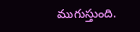ముగుస్తుంది.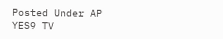Posted Under AP
YES9 TV